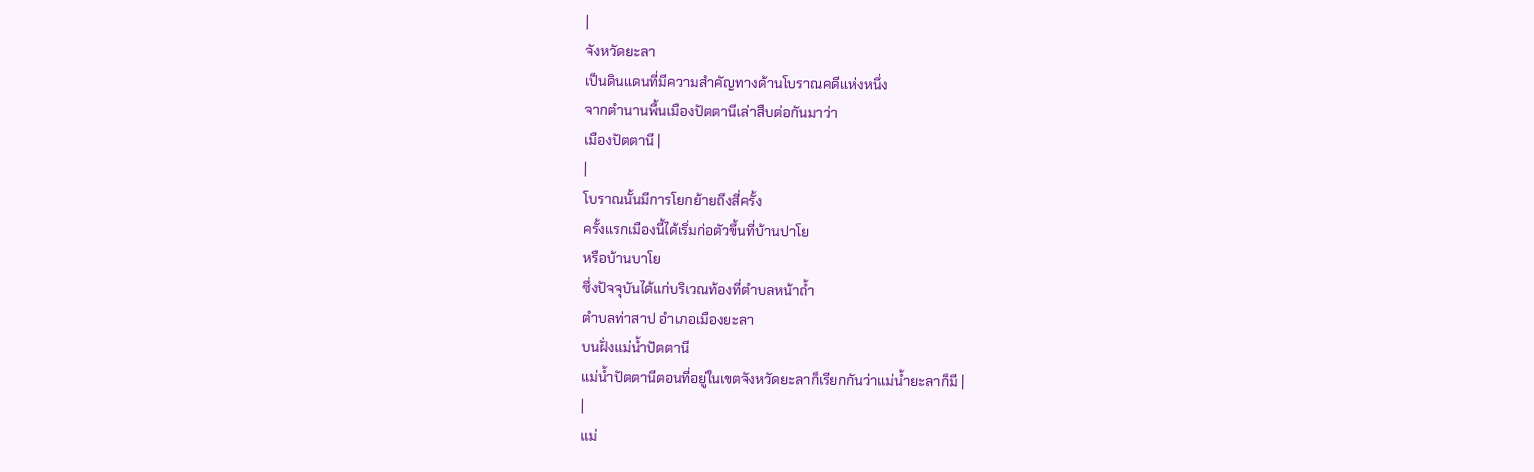|
จังหวัดยะลา
เป็นดินแดนที่มีความสำคัญทางด้านโบราณคดีแห่งหนึ่ง
จากตำนานพื้นเมืองปัตตานีเล่าสืบต่อกันมาว่า
เมืองปัตตานี |
|
โบราณนั้นมีการโยกย้ายถึงสี่ครั้ง
ครั้งแรกเมืองนี้ได้เริ่มก่อตัวขึ้นที่บ้านปาโย
หรือบ้านบาโย
ซึ่งปัจจุบันได้แก่บริเวณท้องที่ตำบลหน้าถ้ำ
ตำบลท่าสาป อำเภอเมืองยะลา
บนฝั่งแม่น้ำปัตตานี
แม่น้ำปัตตานีตอนที่อยู่ในเขตจังหวัดยะลาก็เรียกกันว่าแม่น้ำยะลาก็มี |
|
แม่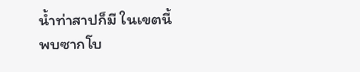น้ำท่าสาปก็มี ในเขตนี้พบซากโบ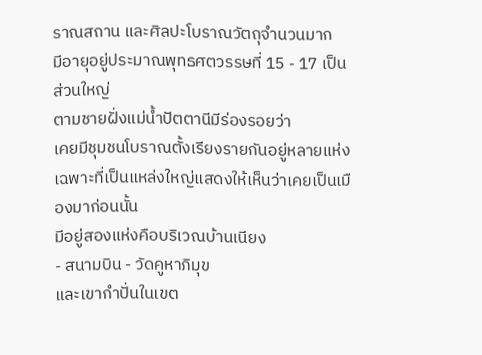ราณสถาน และศิลปะโบราณวัตถุจำนวนมาก
มีอายุอยู่ประมาณพุทธศตวรรษที่ 15 - 17 เป็นส่วนใหญ่
ตามชายฝั่งแม่น้ำปัตตานีมีร่องรอยว่า
เคยมีชุมชนโบราณตั้งเรียงรายกันอยู่หลายแห่ง เฉพาะที่เป็นแหล่งใหญ่แสดงให้เห็นว่าเคยเป็นเมืองมาก่อนนั้น
มีอยู่สองแห่งคือบริเวณบ้านเนียง
- สนามบิน - วัดคูหาภิมุข
และเขากำปั่นในเขต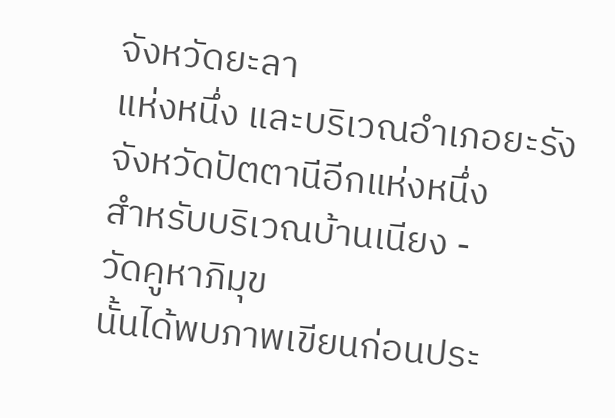จังหวัดยะลา
แห่งหนึ่ง และบริเวณอำเภอยะรัง
จังหวัดปัตตานีอีกแห่งหนึ่ง
สำหรับบริเวณบ้านเนียง -
วัดคูหาภิมุข
นั้นได้พบภาพเขียนก่อนประ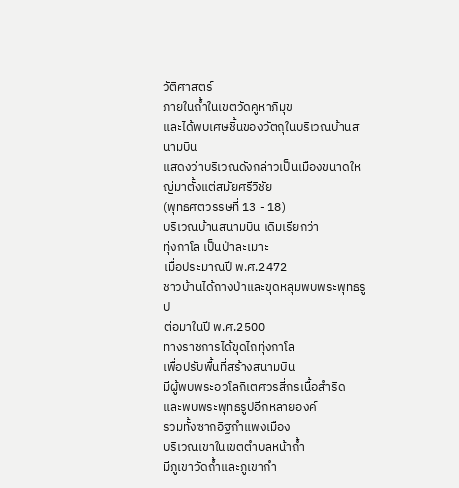วัติศาสตร์
ภายในถ้ำในเขตวัดคูหาภิมุข
และได้พบเศษชิ้นของวัตถุในบริเวณบ้านสนามบิน
แสดงว่าบริเวณดังกล่าวเป็นเมืองขนาดใหญ่มาตั้งแต่สมัยศรีวิชัย
(พุทธศตวรรษที่ 13 - 18)
บริเวณบ้านสนามบิน เดิมเรียกว่า
ทุ่งกาโล เป็นป่าละเมาะ
เมื่อประมาณปี พ.ศ.2472
ชาวบ้านได้ถางป่าและขุดหลุมพบพระพุทธรูป
ต่อมาในปี พ.ศ.2500
ทางราชการได้ขุดไถทุ่งกาโล
เพื่อปรับพื้นที่สร้างสนามบิน
มีผู้พบพระอวโลกิเตศวรสี่กรเนื้อสำริด
และพบพระพุทธรูปอีกหลายองค์
รวมทั้งซากอิฐกำแพงเมือง
บริเวณเขาในเขตตำบลหน้าถ้ำ
มีภูเขาวัดถ้ำและภูเขากำ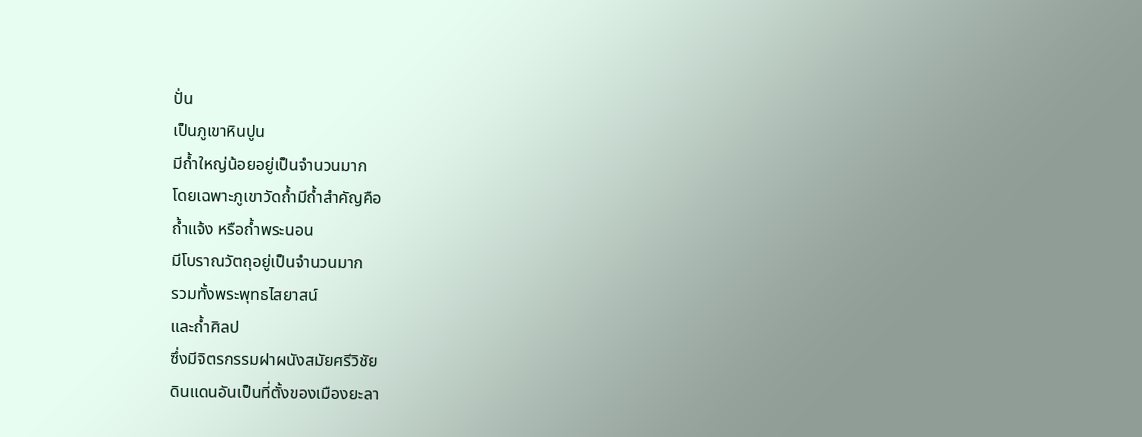ปั่น
เป็นภูเขาหินปูน
มีถ้ำใหญ่น้อยอยู่เป็นจำนวนมาก
โดยเฉพาะภูเขาวัดถ้ำมีถ้ำสำคัญคือ
ถ้ำแจ้ง หรือถ้ำพระนอน
มีโบราณวัตถุอยู่เป็นจำนวนมาก
รวมทั้งพระพุทธไสยาสน์
และถ้ำศิลป
ซึ่งมีจิตรกรรมฝาผนังสมัยศรีวิชัย
ดินแดนอันเป็นที่ตั้งของเมืองยะลา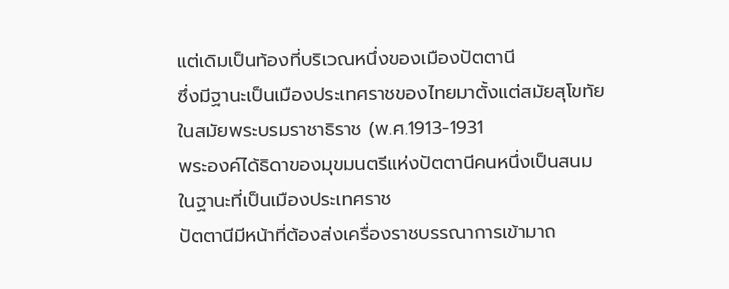แต่เดิมเป็นท้องที่บริเวณหนึ่งของเมืองปัตตานี
ซึ่งมีฐานะเป็นเมืองประเทศราชของไทยมาตั้งแต่สมัยสุโขทัย
ในสมัยพระบรมราชาธิราช (พ.ศ.1913-1931
พระองค์ได้ธิดาของมุขมนตรีแห่งปัตตานีคนหนึ่งเป็นสนม
ในฐานะที่เป็นเมืองประเทศราช
ปัตตานีมีหน้าที่ต้องส่งเครื่องราชบรรณาการเข้ามาถ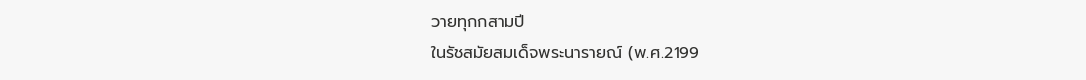วายทุกกสามปี
ในรัชสมัยสมเด็จพระนารายณ์ (พ.ศ.2199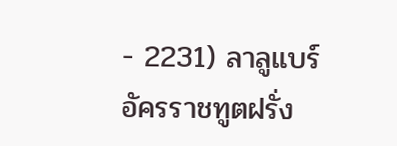- 2231) ลาลูแบร์
อัครราชทูตฝรั่ง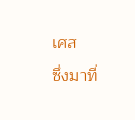เศส
ซึ่งมาที่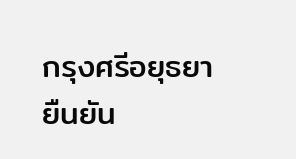กรุงศรีอยุธยา
ยืนยัน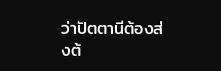ว่าปัตตานีต้องส่งต้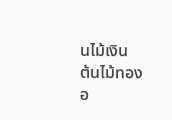นไม้เงิน
ต้นไม้ทอง
อ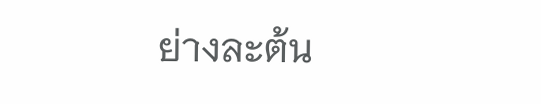ย่างละต้น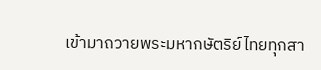เข้ามาถวายพระมหากษัตริย์ไทยทุกสา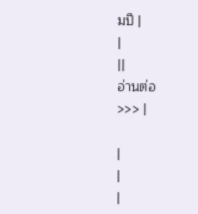มปี |
|
||
อ่านต่อ
>>> |

|
|
|